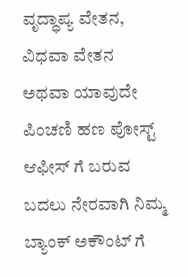ವೃದ್ಧಾಪ್ಯ ವೇತನ, ವಿಧವಾ ವೇತನ ಅಥವಾ ಯಾವುದೇ ಪಿಂಚಣಿ ಹಣ ಪೋಸ್ಟ್ ಆಫೀಸ್ ಗೆ ಬರುವ ಬದಲು ನೇರವಾಗಿ ನಿಮ್ಮ ಬ್ಯಾಂಕ್ ಅಕೌಂಟ್ ಗೆ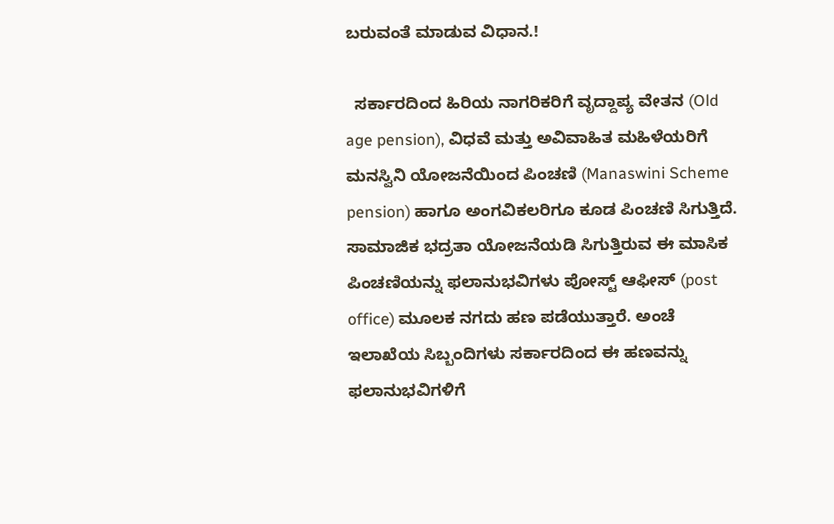ಬರುವಂತೆ ಮಾಡುವ ವಿಧಾನ.!

  ಸರ್ಕಾರದಿಂದ ಹಿರಿಯ ನಾಗರಿಕರಿಗೆ ವೃದ್ದಾಪ್ಯ ವೇತನ (Old age pension), ವಿಧವೆ ಮತ್ತು ಅವಿವಾಹಿತ ಮಹಿಳೆಯರಿಗೆ ಮನಸ್ವಿನಿ ಯೋಜನೆಯಿಂದ ಪಿಂಚಣಿ (Manaswini Scheme pension) ಹಾಗೂ ಅಂಗವಿಕಲರಿಗೂ ಕೂಡ ಪಿಂಚಣಿ ಸಿಗುತ್ತಿದೆ. ಸಾಮಾಜಿಕ ಭದ್ರತಾ ಯೋಜನೆಯಡಿ ಸಿಗುತ್ತಿರುವ ಈ ಮಾಸಿಕ ಪಿಂಚಣಿಯನ್ನು ಫಲಾನುಭವಿಗಳು ಪೋಸ್ಟ್ ಆಫೀಸ್ (post office) ಮೂಲಕ ನಗದು ಹಣ ಪಡೆಯುತ್ತಾರೆ. ಅಂಚೆ ಇಲಾಖೆಯ ಸಿಬ್ಬಂದಿಗಳು ಸರ್ಕಾರದಿಂದ ಈ ಹಣವನ್ನು ಫಲಾನುಭವಿಗಳಿಗೆ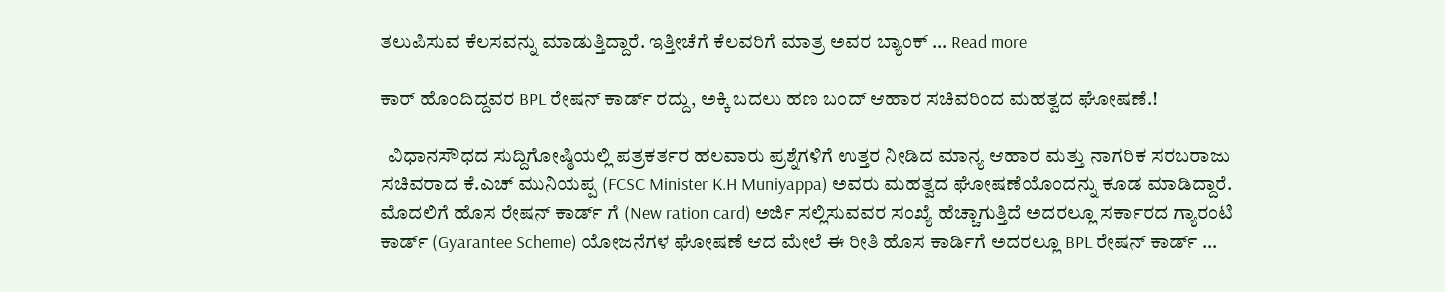ತಲುಪಿಸುವ ಕೆಲಸವನ್ನು ಮಾಡುತ್ತಿದ್ದಾರೆ. ಇತ್ತೀಚೆಗೆ ಕೆಲವರಿಗೆ ಮಾತ್ರ ಅವರ ಬ್ಯಾಂಕ್ … Read more

ಕಾರ್ ಹೊಂದಿದ್ದವರ BPL ರೇಷನ್ ಕಾರ್ಡ್ ರದ್ದು, ಅಕ್ಕಿ ಬದಲು ಹಣ ಬಂದ್ ಆಹಾರ ಸಚಿವರಿಂದ ಮಹತ್ವದ ಘೋಷಣೆ.!

  ವಿಧಾನಸೌಧದ ಸುದ್ದಿಗೋಷ್ಠಿಯಲ್ಲಿ ಪತ್ರಕರ್ತರ ಹಲವಾರು ಪ್ರಶ್ನೆಗಳಿಗೆ ಉತ್ತರ ನೀಡಿದ ಮಾನ್ಯ ಆಹಾರ ಮತ್ತು ನಾಗರಿಕ ಸರಬರಾಜು ಸಚಿವರಾದ ಕೆ.ಎಚ್ ಮುನಿಯಪ್ಪ (FCSC Minister K.H Muniyappa) ಅವರು ಮಹತ್ವದ ಘೋಷಣೆಯೊಂದನ್ನು ಕೂಡ ಮಾಡಿದ್ದಾರೆ. ಮೊದಲಿಗೆ ಹೊಸ ರೇಷನ್ ಕಾರ್ಡ್ ಗೆ (New ration card) ಅರ್ಜಿ ಸಲ್ಲಿಸುವವರ ಸಂಖ್ಯೆ ಹೆಚ್ಚಾಗುತ್ತಿದೆ ಅದರಲ್ಲೂ ಸರ್ಕಾರದ ಗ್ಯಾರಂಟಿ ಕಾರ್ಡ್ (Gyarantee Scheme) ಯೋಜನೆಗಳ ಘೋಷಣೆ ಆದ ಮೇಲೆ ಈ ರೀತಿ ಹೊಸ ಕಾರ್ಡಿಗೆ ಅದರಲ್ಲೂ BPL ರೇಷನ್ ಕಾರ್ಡ್ …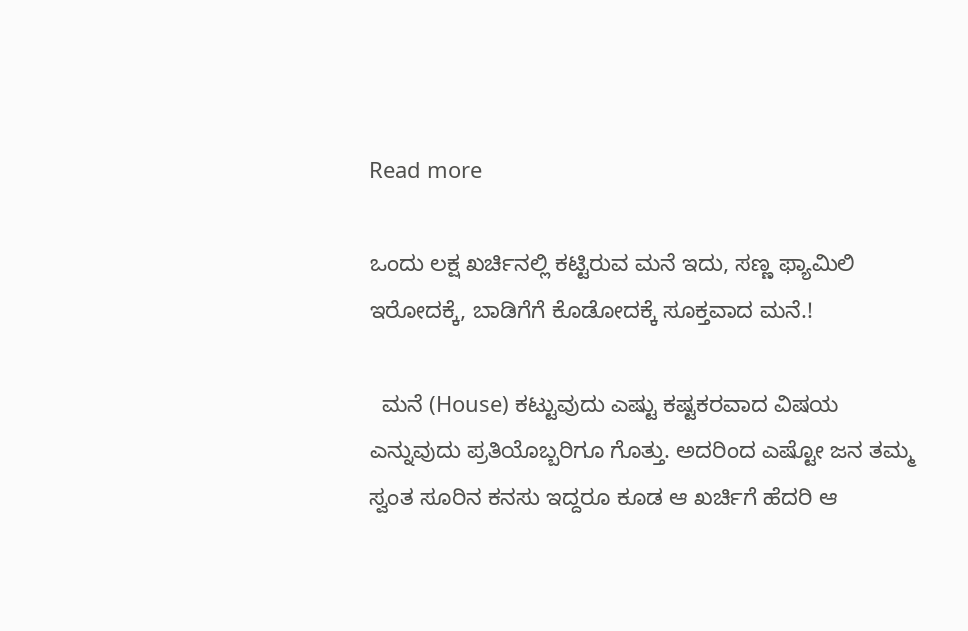Read more

ಒಂದು ಲಕ್ಷ ಖರ್ಚಿನಲ್ಲಿ ಕಟ್ಟಿರುವ ಮನೆ ಇದು, ಸಣ್ಣ ಫ್ಯಾಮಿಲಿ ಇರೋದಕ್ಕೆ, ಬಾಡಿಗೆಗೆ ಕೊಡೋದಕ್ಕೆ ಸೂಕ್ತವಾದ ಮನೆ.!

  ಮನೆ (House) ಕಟ್ಟುವುದು ಎಷ್ಟು ಕಷ್ಟಕರವಾದ ವಿಷಯ ಎನ್ನುವುದು ಪ್ರತಿಯೊಬ್ಬರಿಗೂ ಗೊತ್ತು. ಅದರಿಂದ ಎಷ್ಟೋ ಜನ ತಮ್ಮ ಸ್ವಂತ ಸೂರಿನ ಕನಸು ಇದ್ದರೂ ಕೂಡ ಆ ಖರ್ಚಿಗೆ ಹೆದರಿ ಆ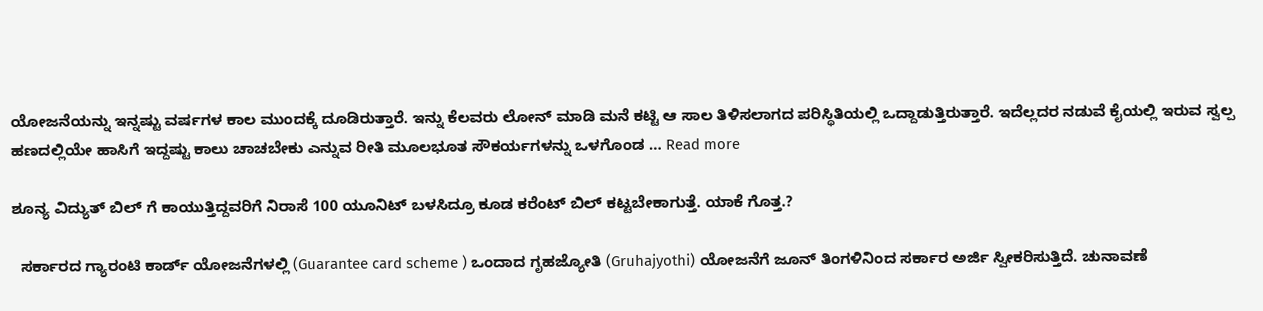ಯೋಜನೆಯನ್ನು ಇನ್ನಷ್ಟು ವರ್ಷಗಳ ಕಾಲ ಮುಂದಕ್ಕೆ ದೂಡಿರುತ್ತಾರೆ. ಇನ್ನು ಕೆಲವರು ಲೋನ್ ಮಾಡಿ ಮನೆ ಕಟ್ಟಿ ಆ ಸಾಲ ತಿಳಿಸಲಾಗದ ಪರಿಸ್ಥಿತಿಯಲ್ಲಿ ಒದ್ದಾಡುತ್ತಿರುತ್ತಾರೆ. ಇದೆಲ್ಲದರ ನಡುವೆ ಕೈಯಲ್ಲಿ ಇರುವ ಸ್ವಲ್ಪ ಹಣದಲ್ಲಿಯೇ ಹಾಸಿಗೆ ಇದ್ದಷ್ಟು ಕಾಲು ಚಾಚಬೇಕು ಎನ್ನುವ ರೀತಿ ಮೂಲಭೂತ ಸೌಕರ್ಯಗಳನ್ನು ಒಳಗೊಂಡ … Read more

ಶೂನ್ಯ ವಿದ್ಯುತ್ ಬಿಲ್ ಗೆ ಕಾಯುತ್ತಿದ್ದವರಿಗೆ ನಿರಾಸೆ 100 ಯೂನಿಟ್ ಬಳಸಿದ್ರೂ ಕೂಡ ಕರೆಂಟ್ ಬಿಲ್ ಕಟ್ಟಬೇಕಾಗುತ್ತೆ. ಯಾಕೆ ಗೊತ್ತ.?

  ಸರ್ಕಾರದ ಗ್ಯಾರಂಟಿ ಕಾರ್ಡ್ ಯೋಜನೆಗಳಲ್ಲಿ (Guarantee card scheme ) ಒಂದಾದ ಗೃಹಜ್ಯೋತಿ (Gruhajyothi) ಯೋಜನೆಗೆ ಜೂನ್ ತಿಂಗಳಿನಿಂದ ಸರ್ಕಾರ ಅರ್ಜಿ ಸ್ವೀಕರಿಸುತ್ತಿದೆ. ಚುನಾವಣೆ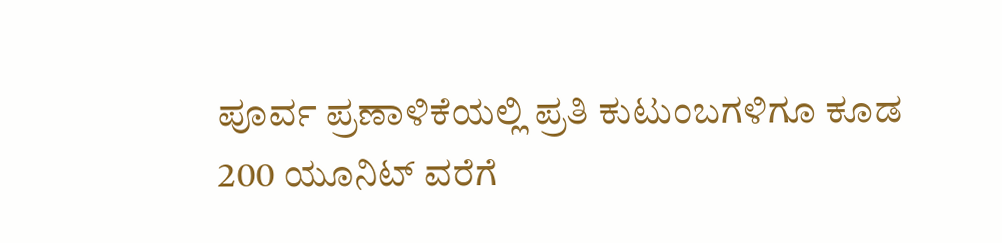ಪೂರ್ವ ಪ್ರಣಾಳಿಕೆಯಲ್ಲಿ ಪ್ರತಿ ಕುಟುಂಬಗಳಿಗೂ ಕೂಡ 200 ಯೂನಿಟ್ ವರೆಗೆ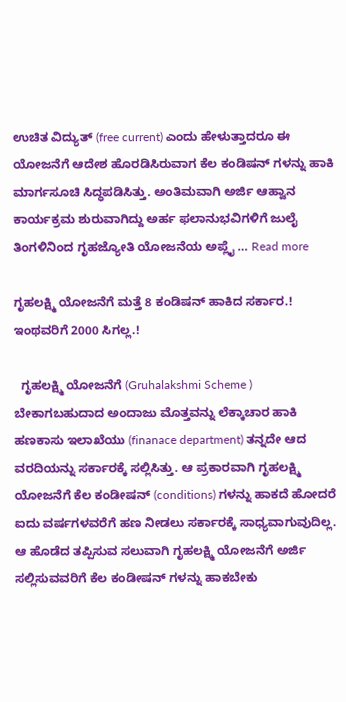ಉಚಿತ ವಿದ್ಯುತ್ (free current) ಎಂದು ಹೇಳುತ್ತಾದರೂ ಈ ಯೋಜನೆಗೆ ಆದೇಶ ಹೊರಡಿಸಿರುವಾಗ ಕೆಲ ಕಂಡಿಷನ್ ಗಳನ್ನು ಹಾಕಿ ಮಾರ್ಗಸೂಚಿ ಸಿದ್ಧಪಡಿಸಿತ್ತು. ಅಂತಿಮವಾಗಿ ಅರ್ಜಿ ಆಹ್ವಾನ ಕಾರ್ಯಕ್ರಮ ಶುರುವಾಗಿದ್ದು ಅರ್ಹ ಫಲಾನುಭವಿಗಳಿಗೆ ಜುಲೈ ತಿಂಗಳಿನಿಂದ ಗೃಹಜ್ಯೋತಿ ಯೋಜನೆಯ ಅಪ್ಲೈ … Read more

ಗೃಹಲಕ್ಷ್ಮಿ ಯೋಜನೆಗೆ ಮತ್ತೆ 8 ಕಂಡಿಷನ್ ಹಾಕಿದ ಸರ್ಕಾರ.! ಇಂಥವರಿಗೆ 2000 ಸಿಗಲ್ಲ.!

  ಗೃಹಲಕ್ಷ್ಮಿ ಯೋಜನೆಗೆ (Gruhalakshmi Scheme ) ಬೇಕಾಗಬಹುದಾದ ಅಂದಾಜು ಮೊತ್ತವನ್ನು ಲೆಕ್ಕಾಚಾರ ಹಾಕಿ ಹಣಕಾಸು ಇಲಾಖೆಯು (finanace department) ತನ್ನದೇ ಆದ ವರದಿಯನ್ನು ಸರ್ಕಾರಕ್ಕೆ ಸಲ್ಲಿಸಿತ್ತು. ಆ ಪ್ರಕಾರವಾಗಿ ಗೃಹಲಕ್ಷ್ಮಿ ಯೋಜನೆಗೆ ಕೆಲ ಕಂಡೀಷನ್ (conditions) ಗಳನ್ನು ಹಾಕದೆ ಹೋದರೆ ಐದು ವರ್ಷಗಳವರೆಗೆ ಹಣ ನೀಡಲು ಸರ್ಕಾರಕ್ಕೆ ಸಾಧ್ಯವಾಗುವುದಿಲ್ಲ. ಆ ಹೊಡೆದ ತಪ್ಪಿಸುವ ಸಲುವಾಗಿ ಗೃಹಲಕ್ಷ್ಮಿ ಯೋಜನೆಗೆ ಅರ್ಜಿ ಸಲ್ಲಿಸುವವರಿಗೆ ಕೆಲ ಕಂಡೀಷನ್ ಗಳನ್ನು ಹಾಕಬೇಕು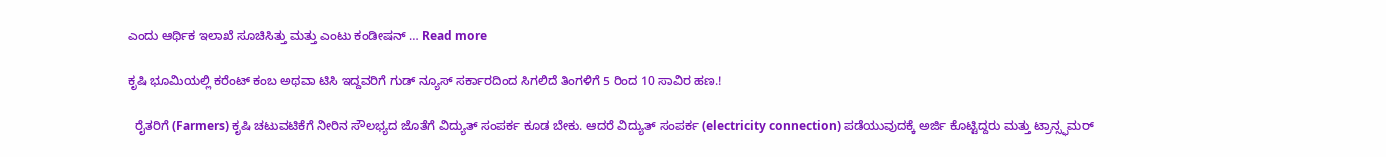ಎಂದು ಆರ್ಥಿಕ ಇಲಾಖೆ ಸೂಚಿಸಿತ್ತು ಮತ್ತು ಎಂಟು ಕಂಡೀಷನ್ … Read more

ಕೃಷಿ ಭೂಮಿಯಲ್ಲಿ ಕರೆಂಟ್ ಕಂಬ ಅಥವಾ ಟಿಸಿ ಇದ್ದವರಿಗೆ ಗುಡ್ ನ್ಯೂಸ್ ಸರ್ಕಾರದಿಂದ ಸಿಗಲಿದೆ ತಿಂಗಳಿಗೆ 5 ರಿಂದ 10 ಸಾವಿರ ಹಣ.!

  ರೈತರಿಗೆ (Farmers) ಕೃಷಿ ಚಟುವಟಿಕೆಗೆ ನೀರಿನ ಸೌಲಭ್ಯದ ಜೊತೆಗೆ ವಿದ್ಯುತ್ ಸಂಪರ್ಕ ಕೂಡ ಬೇಕು. ಆದರೆ ವಿದ್ಯುತ್ ಸಂಪರ್ಕ (electricity connection) ಪಡೆಯುವುದಕ್ಕೆ ಅರ್ಜಿ ಕೊಟ್ಟಿದ್ದರು ಮತ್ತು ಟ್ರಾನ್ಸ್ಫಮರ್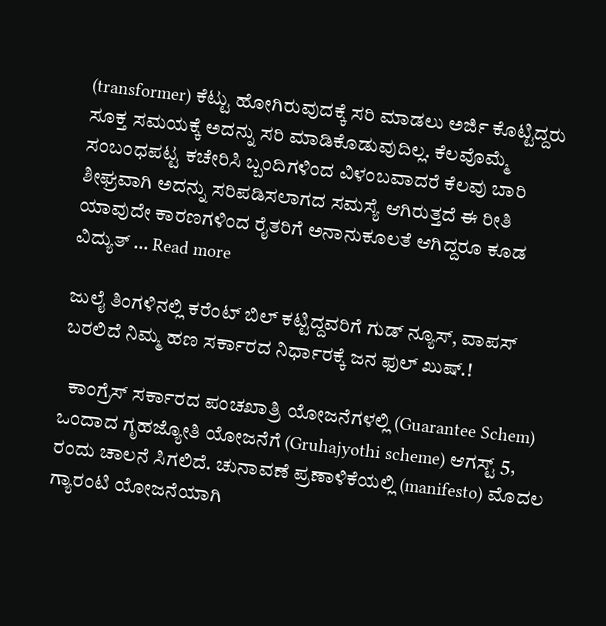(transformer) ಕೆಟ್ಟು ಹೋಗಿರುವುದಕ್ಕೆ ಸರಿ ಮಾಡಲು ಅರ್ಜಿ ಕೊಟ್ಟಿದ್ದರು ಸೂಕ್ತ ಸಮಯಕ್ಕೆ ಅದನ್ನು ಸರಿ ಮಾಡಿಕೊಡುವುದಿಲ್ಲ. ಕೆಲವೊಮ್ಮೆ ಸಂಬಂಧಪಟ್ಟ ಕಚೇರಿಸಿ ಬ್ಬಂದಿಗಳಿಂದ ವಿಳಂಬವಾದರೆ ಕೆಲವು ಬಾರಿ ಶೀಘ್ರವಾಗಿ ಅದನ್ನು ಸರಿಪಡಿಸಲಾಗದ ಸಮಸ್ಯೆ ಆಗಿರುತ್ತದೆ ಈ ರೀತಿ ಯಾವುದೇ ಕಾರಣಗಳಿಂದ ರೈತರಿಗೆ ಅನಾನುಕೂಲತೆ ಆಗಿದ್ದರೂ ಕೂಡ ವಿದ್ಯುತ್ … Read more

ಜುಲೈ ತಿಂಗಳಿನಲ್ಲಿ ಕರೆಂಟ್ ಬಿಲ್ ಕಟ್ಟಿದ್ದವರಿಗೆ ಗುಡ್ ನ್ಯೂಸ್, ವಾಪಸ್ ಬರಲಿದೆ ನಿಮ್ಮ ಹಣ ಸರ್ಕಾರದ ನಿರ್ಧಾರಕ್ಕೆ ಜನ ಫುಲ್ ಖುಷ್.!

  ಕಾಂಗ್ರೆಸ್ ಸರ್ಕಾರದ ಪಂಚಖಾತ್ರಿ ಯೋಜನೆಗಳಲ್ಲಿ (Guarantee Schem) ಒಂದಾದ ಗೃಹಜ್ಯೋತಿ ಯೋಜನೆಗೆ (Gruhajyothi scheme) ಆಗಸ್ಟ್ 5, ರಂದು ಚಾಲನೆ ಸಿಗಲಿದೆ. ಚುನಾವಣೆ ಪ್ರಣಾಳಿಕೆಯಲ್ಲಿ (manifesto) ಮೊದಲ ಗ್ಯಾರಂಟಿ ಯೋಜನೆಯಾಗಿ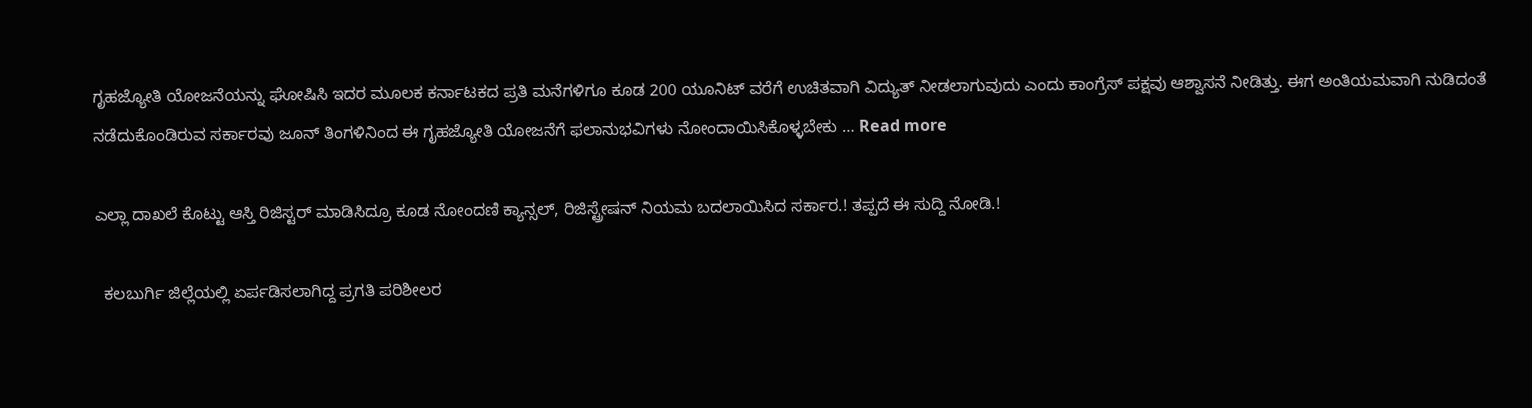ಗೃಹಜ್ಯೋತಿ ಯೋಜನೆಯನ್ನು ಘೋಷಿಸಿ ಇದರ ಮೂಲಕ ಕರ್ನಾಟಕದ ಪ್ರತಿ ಮನೆಗಳಿಗೂ ಕೂಡ 200 ಯೂನಿಟ್ ವರೆಗೆ ಉಚಿತವಾಗಿ ವಿದ್ಯುತ್ ನೀಡಲಾಗುವುದು ಎಂದು ಕಾಂಗ್ರೆಸ್ ಪಕ್ಷವು ಆಶ್ವಾಸನೆ ನೀಡಿತ್ತು. ಈಗ ಅಂತಿಯಮವಾಗಿ ನುಡಿದಂತೆ ನಡೆದುಕೊಂಡಿರುವ ಸರ್ಕಾರವು ಜೂನ್ ತಿಂಗಳಿನಿಂದ ಈ ಗೃಹಜ್ಯೋತಿ ಯೋಜನೆಗೆ ಫಲಾನುಭವಿಗಳು ನೋಂದಾಯಿಸಿಕೊಳ್ಳಬೇಕು … Read more

ಎಲ್ಲಾ ದಾಖಲೆ ಕೊಟ್ಟು ಆಸ್ತಿ ರಿಜಿಸ್ಟರ್ ಮಾಡಿಸಿದ್ರೂ ಕೂಡ ನೋಂದಣಿ ಕ್ಯಾನ್ಸಲ್, ರಿಜಿಸ್ಟ್ರೇಷನ್ ನಿಯಮ ಬದಲಾಯಿಸಿದ ಸರ್ಕಾರ.! ತಪ್ಪದೆ ಈ ಸುದ್ದಿ ನೋಡಿ.!

  ಕಲಬುರ್ಗಿ ಜಿಲ್ಲೆಯಲ್ಲಿ ಏರ್ಪಡಿಸಲಾಗಿದ್ದ ಪ್ರಗತಿ ಪರಿಶೀಲರ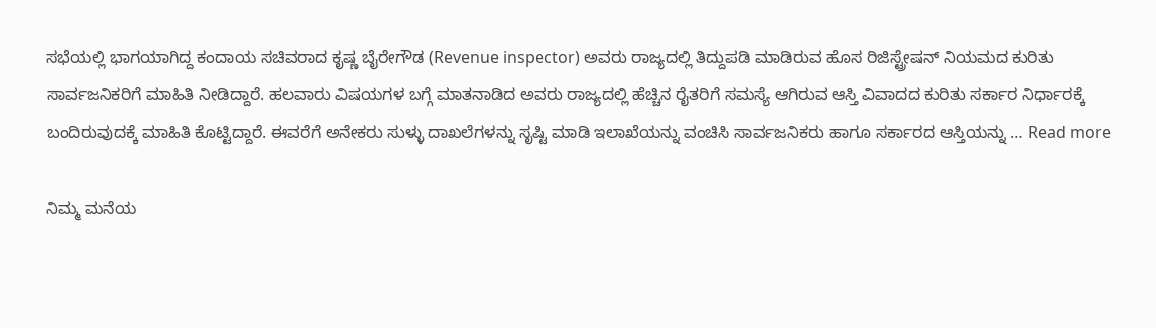ಸಭೆಯಲ್ಲಿ ಭಾಗಯಾಗಿದ್ದ ಕಂದಾಯ ಸಚಿವರಾದ ಕೃಷ್ಣ ಬೈರೇಗೌಡ (Revenue inspector) ಅವರು ರಾಜ್ಯದಲ್ಲಿ ತಿದ್ದುಪಡಿ ಮಾಡಿರುವ ಹೊಸ ರಿಜಿಸ್ಟ್ರೇಷನ್ ನಿಯಮದ ಕುರಿತು ಸಾರ್ವಜನಿಕರಿಗೆ ಮಾಹಿತಿ ನೀಡಿದ್ದಾರೆ. ಹಲವಾರು ವಿಷಯಗಳ ಬಗ್ಗೆ ಮಾತನಾಡಿದ ಅವರು ರಾಜ್ಯದಲ್ಲಿ ಹೆಚ್ಚಿನ ರೈತರಿಗೆ ಸಮಸ್ಯೆ ಆಗಿರುವ ಆಸ್ತಿ ವಿವಾದದ ಕುರಿತು ಸರ್ಕಾರ ನಿರ್ಧಾರಕ್ಕೆ ಬಂದಿರುವುದಕ್ಕೆ ಮಾಹಿತಿ ಕೊಟ್ಟಿದ್ದಾರೆ. ಈವರೆಗೆ ಅನೇಕರು ಸುಳ್ಳು ದಾಖಲೆಗಳನ್ನು ಸೃಷ್ಟಿ ಮಾಡಿ ಇಲಾಖೆಯನ್ನು ವಂಚಿಸಿ ಸಾರ್ವಜನಿಕರು ಹಾಗೂ ಸರ್ಕಾರದ ಆಸ್ತಿಯನ್ನು … Read more

ನಿಮ್ಮ ಮನೆಯ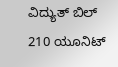ವಿದ್ಯುತ್ ಬಿಲ್ 210 ಯೂನಿಟ್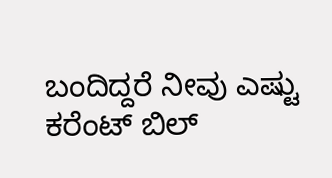ಬಂದಿದ್ದರೆ ನೀವು ಎಷ್ಟು ಕರೆಂಟ್ ಬಿಲ್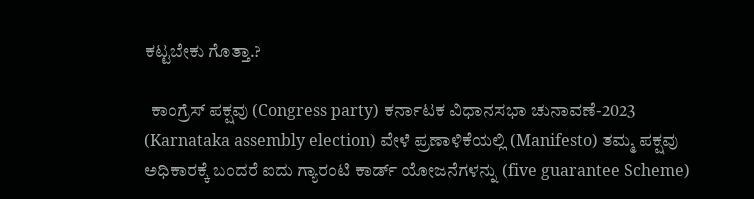ಕಟ್ಟಬೇಕು ಗೊತ್ತಾ.?

  ಕಾಂಗ್ರೆಸ್ ಪಕ್ಷವು (Congress party) ಕರ್ನಾಟಕ ವಿಧಾನಸಭಾ ಚುನಾವಣೆ-2023 (Karnataka assembly election) ವೇಳೆ ಪ್ರಣಾಳಿಕೆಯಲ್ಲಿ (Manifesto) ತಮ್ಮ ಪಕ್ಷವು ಅಧಿಕಾರಕ್ಕೆ ಬಂದರೆ ಐದು ಗ್ಯಾರಂಟಿ ಕಾರ್ಡ್ ಯೋಜನೆಗಳನ್ನು (five guarantee Scheme)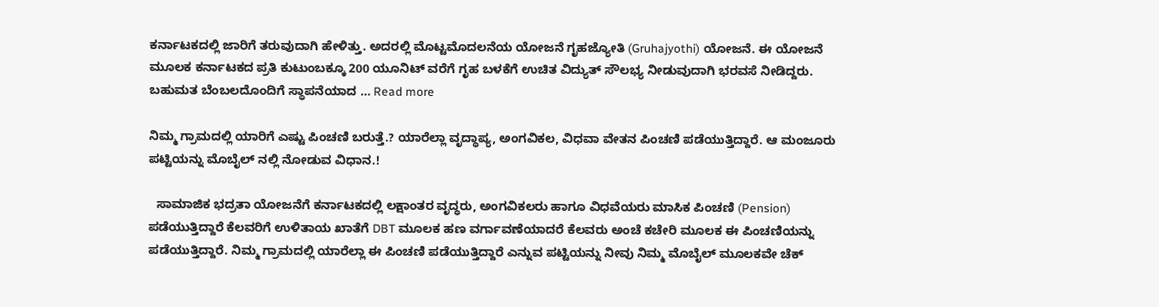ಕರ್ನಾಟಕದಲ್ಲಿ ಜಾರಿಗೆ ತರುವುದಾಗಿ ಹೇಳಿತ್ತು. ಅದರಲ್ಲಿ ಮೊಟ್ಟಮೊದಲನೆಯ ಯೋಜನೆ ಗೃಹಜ್ಯೋತಿ (Gruhajyothi) ಯೋಜನೆ. ಈ ಯೋಜನೆ ಮೂಲಕ ಕರ್ನಾಟಕದ ಪ್ರತಿ ಕುಟುಂಬಕ್ಕೂ 200 ಯೂನಿಟ್ ವರೆಗೆ ಗೃಹ ಬಳಕೆಗೆ ಉಚಿತ ವಿದ್ಯುತ್ ಸೌಲಭ್ಯ ನೀಡುವುದಾಗಿ ಭರವಸೆ ನೀಡಿದ್ದರು. ಬಹುಮತ ಬೆಂಬಲದೊಂದಿಗೆ ಸ್ಥಾಪನೆಯಾದ … Read more

ನಿಮ್ಮ ಗ್ರಾಮದಲ್ಲಿ ಯಾರಿಗೆ ಎಷ್ಟು ಪಿಂಚಣಿ ಬರುತ್ತೆ.? ಯಾರೆಲ್ಲಾ ವೃದ್ಧಾಪ್ಯ, ಅಂಗವಿಕಲ, ವಿಧವಾ ವೇತನ ಪಿಂಚಣಿ ಪಡೆಯುತ್ತಿದ್ದಾರೆ. ಆ ಮಂಜೂರು ಪಟ್ಟಿಯನ್ನು ಮೊಬೈಲ್ ನಲ್ಲಿ ನೋಡುವ ವಿಧಾನ.!

  ಸಾಮಾಜಿಕ ಭದ್ರತಾ ಯೋಜನೆಗೆ ಕರ್ನಾಟಕದಲ್ಲಿ ಲಕ್ಷಾಂತರ ವೃದ್ಧರು, ಅಂಗವಿಕಲರು ಹಾಗೂ ವಿಧವೆಯರು ಮಾಸಿಕ ಪಿಂಚಣಿ (Pension) ಪಡೆಯುತ್ತಿದ್ದಾರೆ ಕೆಲವರಿಗೆ ಉಳಿತಾಯ ಖಾತೆಗೆ DBT ಮೂಲಕ ಹಣ ವರ್ಗಾವಣೆಯಾದರೆ ಕೆಲವರು ಅಂಚೆ ಕಚೇರಿ ಮೂಲಕ ಈ ಪಿಂಚಣಿಯನ್ನು ಪಡೆಯುತ್ತಿದ್ದಾರೆ. ನಿಮ್ಮ ಗ್ರಾಮದಲ್ಲಿ ಯಾರೆಲ್ಲಾ ಈ ಪಿಂಚಣಿ ಪಡೆಯುತ್ತಿದ್ದಾರೆ ಎನ್ನುವ ಪಟ್ಟಿಯನ್ನು ನೀವು ನಿಮ್ಮ ಮೊಬೈಲ್ ಮೂಲಕವೇ ಚೆಕ್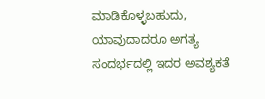ಮಾಡಿಕೊಳ್ಳಬಹುದು, ಯಾವುದಾದರೂ ಅಗತ್ಯ ಸಂದರ್ಭದಲ್ಲಿ ಇದರ ಅವಶ್ಯಕತೆ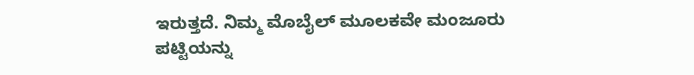ಇರುತ್ತದೆ. ನಿಮ್ಮ ಮೊಬೈಲ್ ಮೂಲಕವೇ ಮಂಜೂರು ಪಟ್ಟಿಯನ್ನು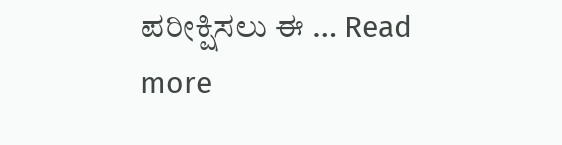ಪರೀಕ್ಷಿಸಲು ಈ … Read more